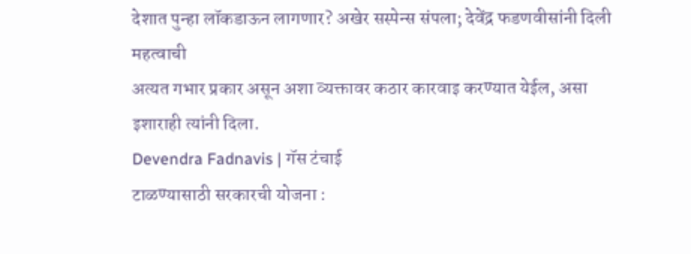देशात पुन्हा लॉकडाऊन लागणार? अखेर सस्पेन्स संपला; देवेंद्र फडणवीसांनी दिली महत्वाची
अत्यत गभार प्रकार असून अशा व्यक्तावर कठार कारवाइ करण्यात येईल, असा इशाराही त्यांनी दिला.
Devendra Fadnavis | गॅस टंचाई
टाळण्यासाठी सरकारची योजना :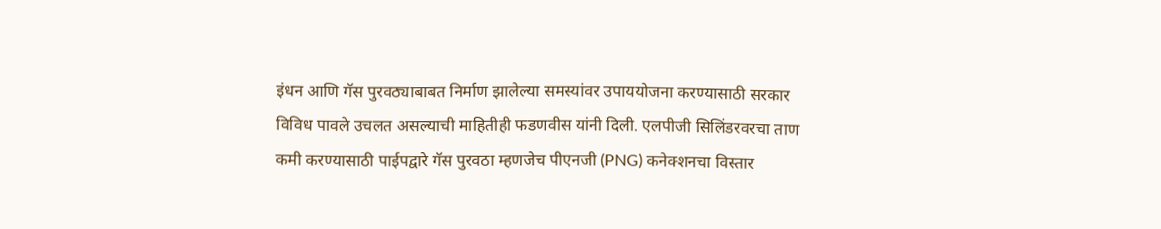इंधन आणि गॅस पुरवठ्याबाबत निर्माण झालेल्या समस्यांवर उपाययोजना करण्यासाठी सरकार विविध पावले उचलत असल्याची माहितीही फडणवीस यांनी दिली. एलपीजी सिलिंडरवरचा ताण कमी करण्यासाठी पाईपद्वारे गॅस पुरवठा म्हणजेच पीएनजी (PNG) कनेक्शनचा विस्तार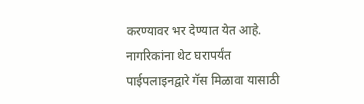करण्यावर भर देण्यात येत आहे. नागरिकांना थेट घरापर्यंत पाईपलाइनद्वारे गॅस मिळावा यासाठी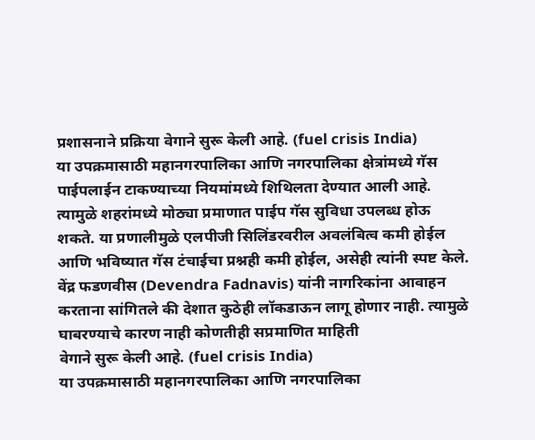प्रशासनाने प्रक्रिया वेगाने सुरू केली आहे. (fuel crisis India)
या उपक्रमासाठी महानगरपालिका आणि नगरपालिका क्षेत्रांमध्ये गॅस पाईपलाईन टाकण्याच्या नियमांमध्ये शिथिलता देण्यात आली आहे. त्यामुळे शहरांमध्ये मोठ्या प्रमाणात पाईप गॅस सुविधा उपलब्ध होऊ शकते. या प्रणालीमुळे एलपीजी सिलिंडरवरील अवलंबित्व कमी होईल आणि भविष्यात गॅस टंचाईचा प्रश्नही कमी होईल, असेही त्यांनी स्पष्ट केले. वेंद्र फडणवीस (Devendra Fadnavis) यांनी नागरिकांना आवाहन करताना सांगितले की देशात कुठेही लॉकडाऊन लागू होणार नाही. त्यामुळे घाबरण्याचे कारण नाही कोणतीही सप्रमाणित माहिती
वेगाने सुरू केली आहे. (fuel crisis India)
या उपक्रमासाठी महानगरपालिका आणि नगरपालिका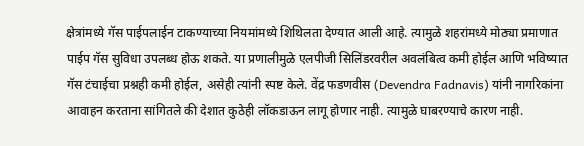क्षेत्रांमध्ये गॅस पाईपलाईन टाकण्याच्या नियमांमध्ये शिथिलता देण्यात आली आहे. त्यामुळे शहरांमध्ये मोठ्या प्रमाणात पाईप गॅस सुविधा उपलब्ध होऊ शकते. या प्रणालीमुळे एलपीजी सिलिंडरवरील अवलंबित्व कमी होईल आणि भविष्यात गॅस टंचाईचा प्रश्नही कमी होईल, असेही त्यांनी स्पष्ट केले. वेंद्र फडणवीस (Devendra Fadnavis) यांनी नागरिकांना आवाहन करताना सांगितले की देशात कुठेही लॉकडाऊन लागू होणार नाही. त्यामुळे घाबरण्याचे कारण नाही.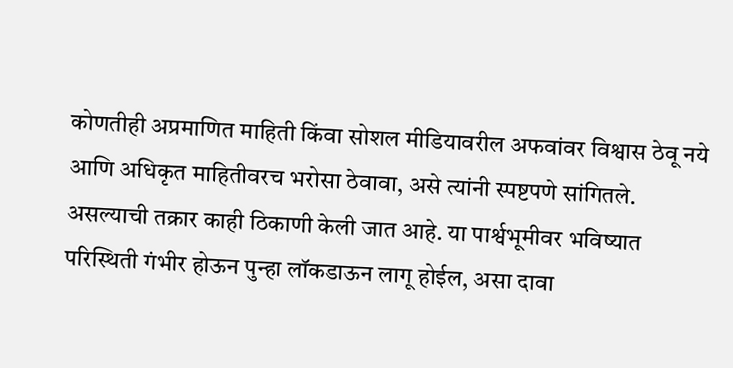कोणतीही अप्रमाणित माहिती किंवा सोशल मीडियावरील अफवांवर विश्वास ठेवू नये आणि अधिकृत माहितीवरच भरोसा ठेवावा, असे त्यांनी स्पष्टपणे सांगितले.
असल्याची तक्रार काही ठिकाणी केली जात आहे. या पार्श्वभूमीवर भविष्यात परिस्थिती गंभीर होऊन पुन्हा लॉकडाऊन लागू होईल, असा दावा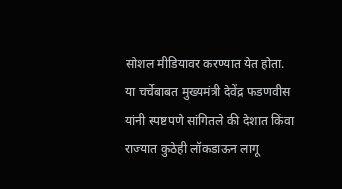सोशल मीडियावर करण्यात येत होता.
या चर्चेबाबत मुख्यमंत्री देवेंद्र फडणवीस यांनी स्पष्टपणे सांगितले की देशात किंवा राज्यात कुठेही लॉकडाऊन लागू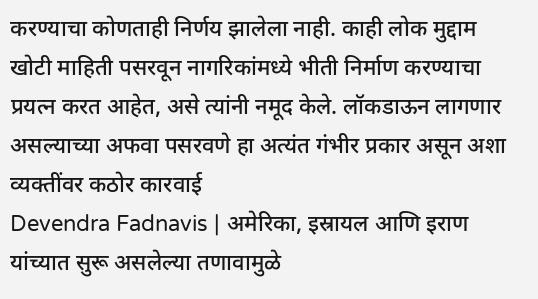करण्याचा कोणताही निर्णय झालेला नाही. काही लोक मुद्दाम खोटी माहिती पसरवून नागरिकांमध्ये भीती निर्माण करण्याचा प्रयत्न करत आहेत, असे त्यांनी नमूद केले. लॉकडाऊन लागणार असल्याच्या अफवा पसरवणे हा अत्यंत गंभीर प्रकार असून अशा व्यक्तींवर कठोर कारवाई
Devendra Fadnavis | अमेरिका, इस्रायल आणि इराण
यांच्यात सुरू असलेल्या तणावामुळे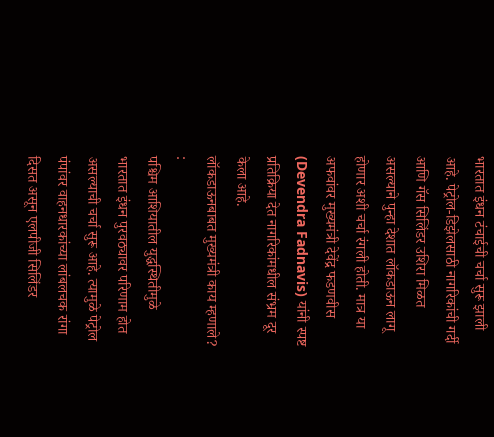भारतात इंधन टंचाईची चर्चा सुरू झाली आहे. पेट्रोल-डिझेलसाठी नागरिकांची गर्दी आणि गॅस सिलिंडर उशिरा मिळत असल्याने पुन्हा देशात लॉकडाऊन लागू होणार अशी चर्चा रंगली होती. मात्र या अफवांवर मुख्यमंत्री देवेंद्र फडणवीस (Devendra Fadnavis) यांनी स्पष्ट प्रतिक्रिया देत नागरिकांमधील संभ्रम दूर केला आहे.
लॉकडाऊनबाबत मुख्यमंत्री काय म्हणाले? :
पश्चिम आशियातील युद्धस्थितीमुळे भारतात इंधन पुरवठ्यावर परिणाम होत असल्याची चर्चा सुरू आहे. त्यामुळे पेट्रोल पंपांवर वाहनधारकांच्या लांबलचक रांगा दिसत असून एलपीजी सिलिंडर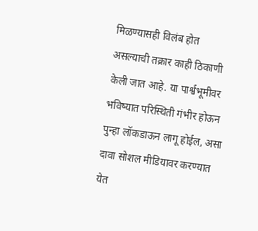मिळण्यासही विलंब होत असल्याची तक्रार काही ठिकाणी केली जात आहे. या पार्श्वभूमीवर भविष्यात परिस्थिती गंभीर होऊन पुन्हा लॉकडाऊन लागू होईल, असा दावा सोशल मीडियावर करण्यात येत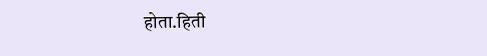होता.हिती